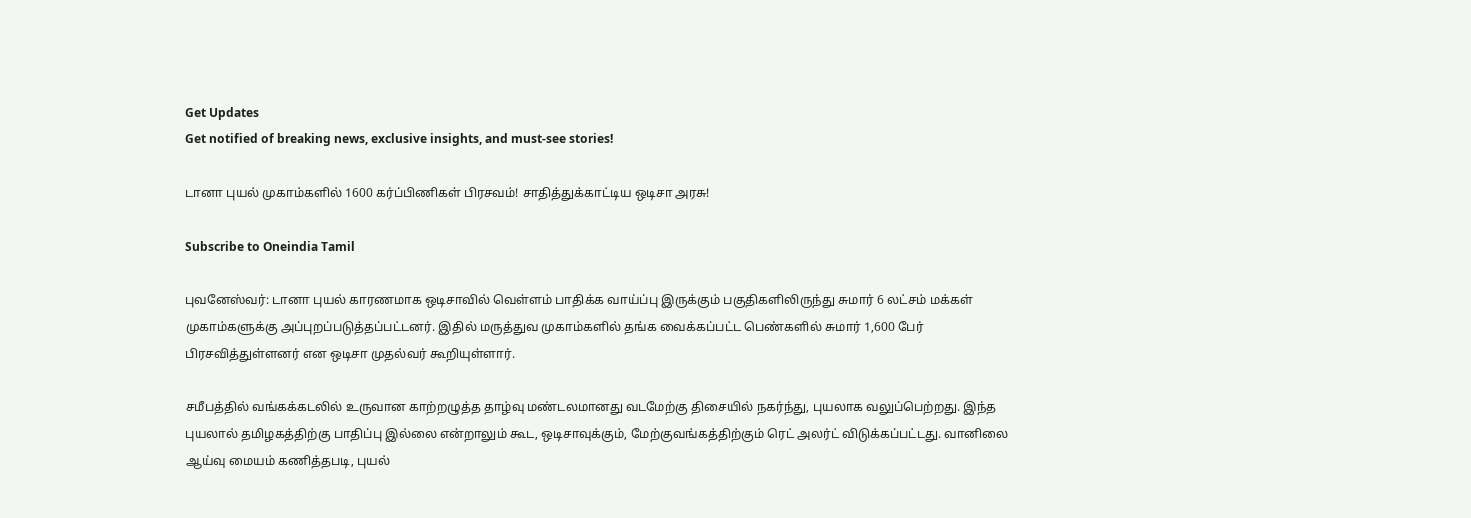Get Updates
Get notified of breaking news, exclusive insights, and must-see stories!

டானா புயல் முகாம்களில் 1600 கர்ப்பிணிகள் பிரசவம்! சாதித்துக்காட்டிய ஒடிசா அரசு!

Subscribe to Oneindia Tamil

புவனேஸ்வர்: டானா புயல் காரணமாக ஒடிசாவில் வெள்ளம் பாதிக்க வாய்ப்பு இருக்கும் பகுதிகளிலிருந்து சுமார் 6 லட்சம் மக்கள் முகாம்களுக்கு அப்புறப்படுத்தப்பட்டனர். இதில் மருத்துவ முகாம்களில் தங்க வைக்கப்பட்ட பெண்களில் சுமார் 1,600 பேர் பிரசவித்துள்ளனர் என ஒடிசா முதல்வர் கூறியுள்ளார்.

சமீபத்தில் வங்கக்கடலில் உருவான காற்றழுத்த தாழ்வு மண்டலமானது வடமேற்கு திசையில் நகர்ந்து, புயலாக வலுப்பெற்றது. இந்த புயலால் தமிழகத்திற்கு பாதிப்பு இல்லை என்றாலும் கூட, ஒடிசாவுக்கும், மேற்குவங்கத்திற்கும் ரெட் அலர்ட் விடுக்கப்பட்டது. வானிலை ஆய்வு மையம் கணித்தபடி, புயல்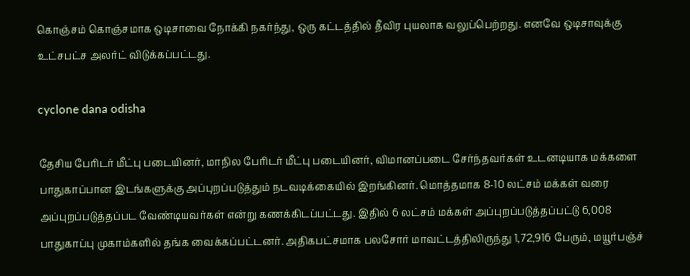கொஞ்சம் கொஞ்சமாக ஒடிசாவை நோக்கி நகர்ந்து, ஒரு கட்டத்தில் தீவிர புயலாக வலுப்பெற்றது. எனவே ஒடிசாவுக்கு உட்சபட்ச அலர்ட் விடுக்கப்பட்டது.

cyclone dana odisha

தேசிய பேரிடர் மீட்பு படையினர், மாநில பேரிடர் மீட்பு படையினர், விமானப்படை சேர்ந்தவர்கள் உடனடியாக மக்களை பாதுகாப்பான இடங்களுக்கு அப்புறப்படுத்தும் நடவடிக்கையில் இறங்கினர். மொத்தமாக 8-10 லட்சம் மக்கள் வரை அப்புறப்படுத்தப்பட வேண்டியவர்கள் என்று கணக்கிடப்பட்டது. இதில் 6 லட்சம் மக்கள் அப்புறப்படுத்தப்பட்டு 6,008 பாதுகாப்பு முகாம்களில் தங்க வைக்கப்பட்டனர். அதிகபட்சமாக பலசோர் மாவட்டத்திலிருந்து 1,72,916 பேரும், மயூர்பஞ்ச்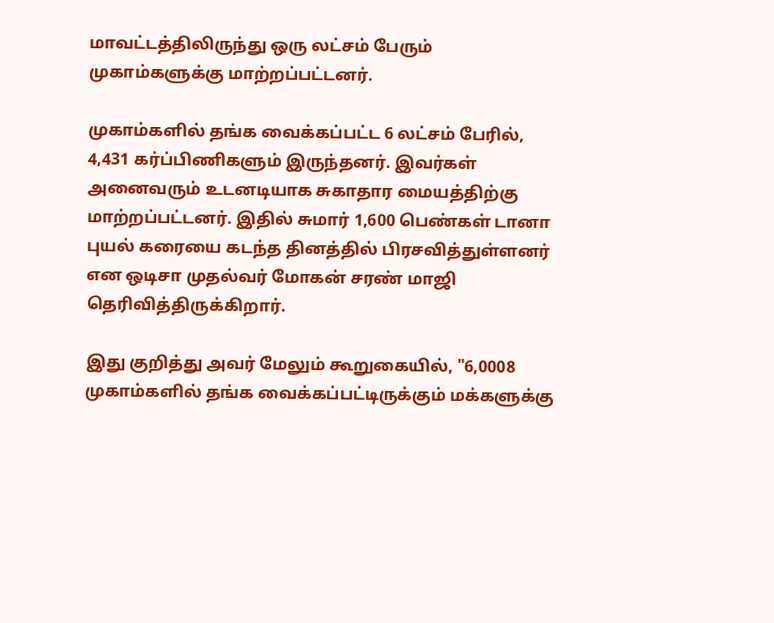மாவட்டத்திலிருந்து ஒரு லட்சம் பேரும் முகாம்களுக்கு மாற்றப்பட்டனர்.

முகாம்களில் தங்க வைக்கப்பட்ட 6 லட்சம் பேரில், 4,431 கர்ப்பிணிகளும் இருந்தனர். இவர்கள் அனைவரும் உடனடியாக சுகாதார மையத்திற்கு மாற்றப்பட்டனர். இதில் சுமார் 1,600 பெண்கள் டானா புயல் கரையை கடந்த தினத்தில் பிரசவித்துள்ளனர் என ஒடிசா முதல்வர் மோகன் சரண் மாஜி தெரிவித்திருக்கிறார்.

இது குறித்து அவர் மேலும் கூறுகையில், "6,0008 முகாம்களில் தங்க வைக்கப்பட்டிருக்கும் மக்களுக்கு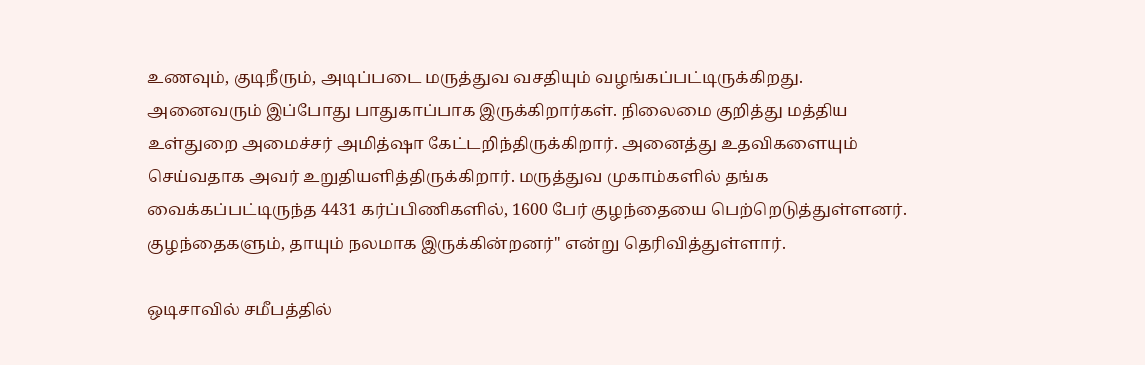உணவும், குடிநீரும், அடிப்படை மருத்துவ வசதியும் வழங்கப்பட்டிருக்கிறது. அனைவரும் இப்போது பாதுகாப்பாக இருக்கிறார்கள். நிலைமை குறித்து மத்திய உள்துறை அமைச்சர் அமித்ஷா கேட்டறிந்திருக்கிறார். அனைத்து உதவிகளையும் செய்வதாக அவர் உறுதியளித்திருக்கிறார். மருத்துவ முகாம்களில் தங்க வைக்கப்பட்டிருந்த 4431 கர்ப்பிணிகளில், 1600 பேர் குழந்தையை பெற்றெடுத்துள்ளனர். குழந்தைகளும், தாயும் நலமாக இருக்கின்றனர்" என்று தெரிவித்துள்ளார்.

ஒடிசாவில் சமீபத்தில்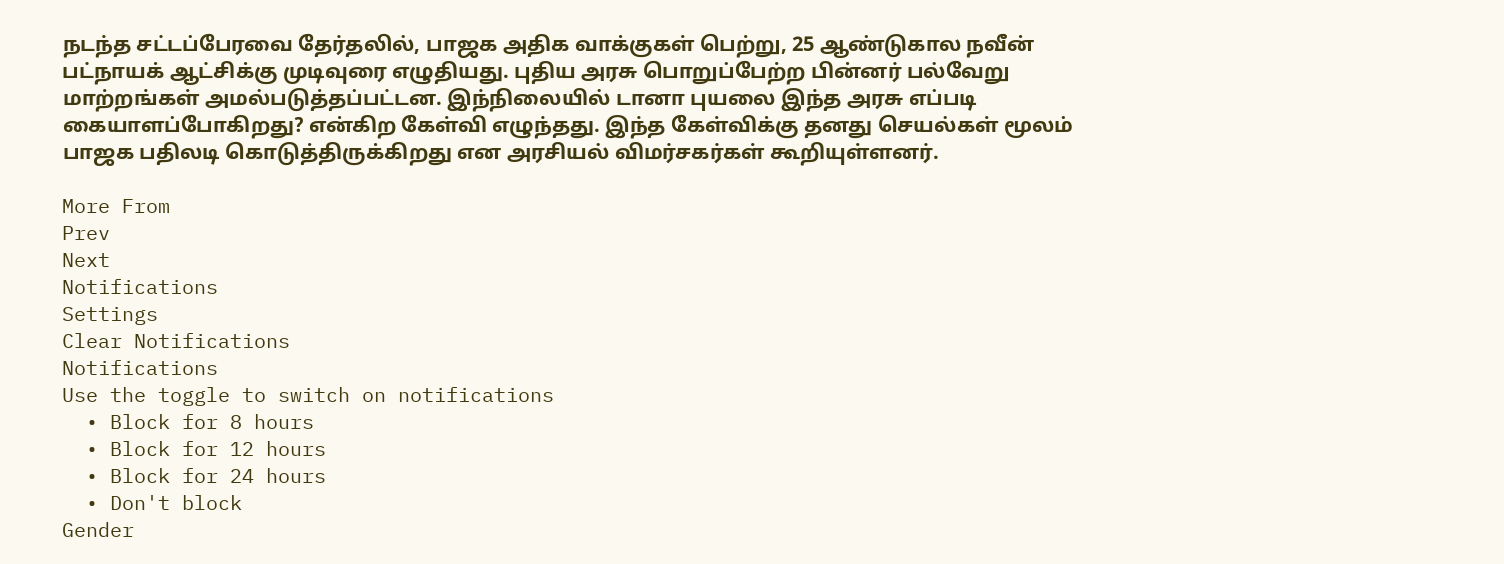நடந்த சட்டப்பேரவை தேர்தலில், பாஜக அதிக வாக்குகள் பெற்று, 25 ஆண்டுகால நவீன் பட்நாயக் ஆட்சிக்கு முடிவுரை எழுதியது. புதிய அரசு பொறுப்பேற்ற பின்னர் பல்வேறு மாற்றங்கள் அமல்படுத்தப்பட்டன. இந்நிலையில் டானா புயலை இந்த அரசு எப்படி கையாளப்போகிறது? என்கிற கேள்வி எழுந்தது. இந்த கேள்விக்கு தனது செயல்கள் மூலம் பாஜக பதிலடி கொடுத்திருக்கிறது என அரசியல் விமர்சகர்கள் கூறியுள்ளனர்.

More From
Prev
Next
Notifications
Settings
Clear Notifications
Notifications
Use the toggle to switch on notifications
  • Block for 8 hours
  • Block for 12 hours
  • Block for 24 hours
  • Don't block
Gender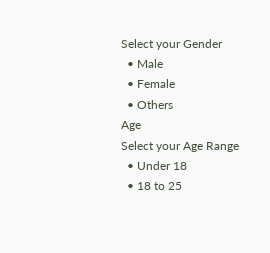Select your Gender
  • Male
  • Female
  • Others
Age
Select your Age Range
  • Under 18
  • 18 to 25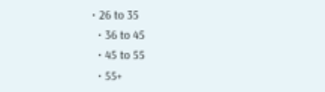• 26 to 35
  • 36 to 45
  • 45 to 55
  • 55+